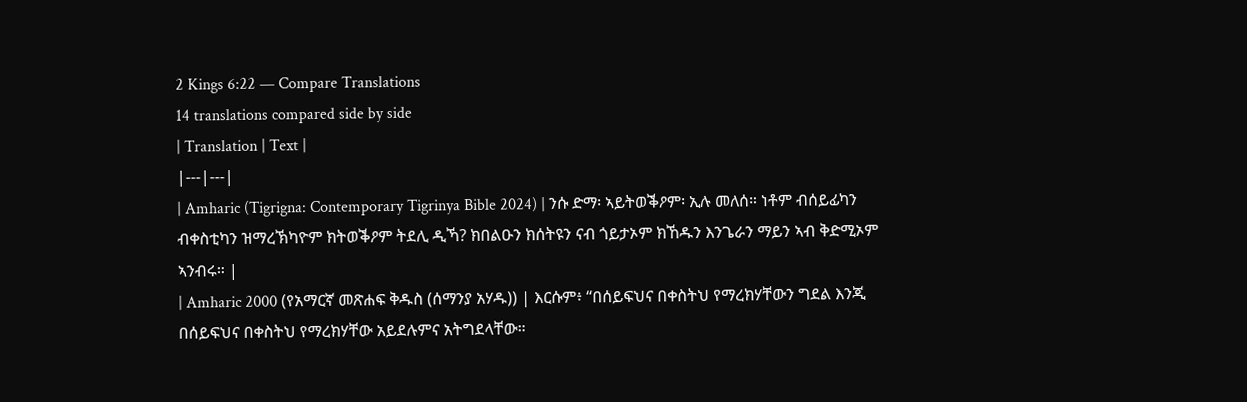2 Kings 6:22 — Compare Translations
14 translations compared side by side
| Translation | Text |
|---|---|
| Amharic (Tigrigna: Contemporary Tigrinya Bible 2024) | ንሱ ድማ፡ ኣይትወቕዖም፡ ኢሉ መለሰ። ነቶም ብሰይፊካን ብቀስቲካን ዝማረኽካዮም ክትወቕዖም ትደሊ ዲኻ? ክበልዑን ክሰትዩን ናብ ጎይታኦም ክኸዱን እንጌራን ማይን ኣብ ቅድሚኦም ኣንብሩ። |
| Amharic 2000 (የአማርኛ መጽሐፍ ቅዱስ (ሰማንያ አሃዱ)) | እርሱም፥ “በሰይፍህና በቀስትህ የማረክሃቸውን ግደል እንጂ በሰይፍህና በቀስትህ የማረክሃቸው አይደሉምና አትግደላቸው።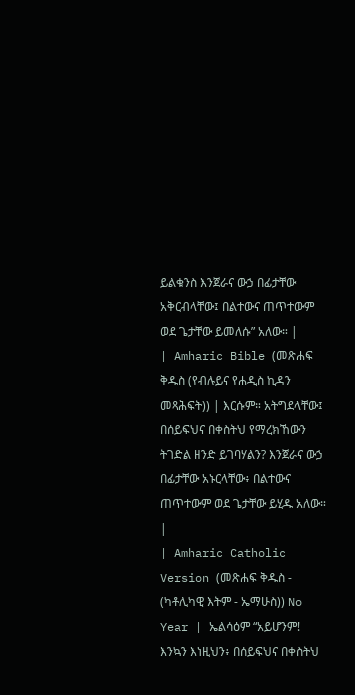ይልቁንስ እንጀራና ውኃ በፊታቸው አቅርብላቸው፤ በልተውና ጠጥተውም ወደ ጌታቸው ይመለሱ” አለው። |
| Amharic Bible (መጽሐፍ ቅዱስ (የብሉይና የሐዲስ ኪዳን መጻሕፍት)) | እርሱም። አትግደላቸው፤ በሰይፍህና በቀስትህ የማረክኸውን ትገድል ዘንድ ይገባሃልን? እንጀራና ውኃ በፊታቸው አኑርላቸው፥ በልተውና ጠጥተውም ወደ ጌታቸው ይሂዱ አለው። |
| Amharic Catholic Version (መጽሐፍ ቅዱስ - (ካቶሊካዊ እትም - ኤማሁስ)) No Year | ኤልሳዕም “አይሆንም! እንኳን እነዚህን፥ በሰይፍህና በቀስትህ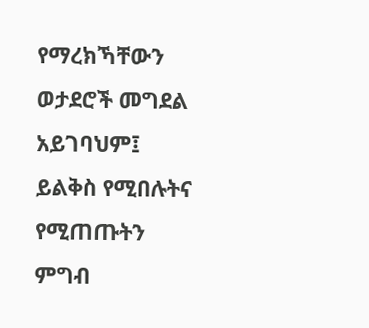የማረክኻቸውን ወታደሮች መግደል አይገባህም፤ ይልቅስ የሚበሉትና የሚጠጡትን ምግብ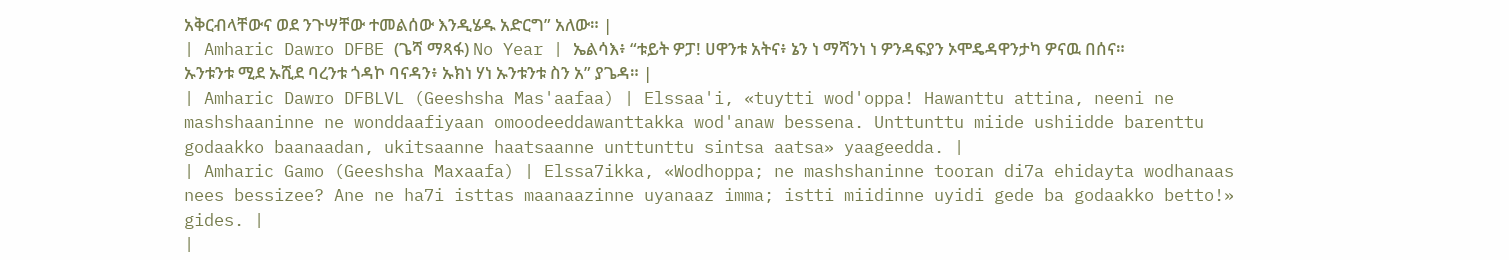አቅርብላቸውና ወደ ንጉሣቸው ተመልሰው እንዲሄዱ አድርግ” አለው። |
| Amharic Dawro DFBE (ጌሻ ማጻፋ) No Year | ኤልሳእ፥ “ቱይት ዎፓ! ሀዋንቱ አትና፥ ኔን ነ ማሻንነ ነ ዎንዳፍያን ኦሞዴዳዋንታካ ዎናዉ በሰና። ኡንቱንቱ ሚደ ኡሺደ ባረንቱ ጎዳኮ ባናዳን፥ ኡክነ ሃነ ኡንቱንቱ ስን አ” ያጌዳ። |
| Amharic Dawro DFBLVL (Geeshsha Mas'aafaa) | Elssaa'i, «tuytti wod'oppa! Hawanttu attina, neeni ne mashshaaninne ne wonddaafiyaan omoodeeddawanttakka wod'anaw bessena. Unttunttu miide ushiidde barenttu godaakko baanaadan, ukitsaanne haatsaanne unttunttu sintsa aatsa» yaageedda. |
| Amharic Gamo (Geeshsha Maxaafa) | Elssa7ikka, «Wodhoppa; ne mashshaninne tooran di7a ehidayta wodhanaas nees bessizee? Ane ne ha7i isttas maanaazinne uyanaaz imma; istti miidinne uyidi gede ba godaakko betto!» gides. |
|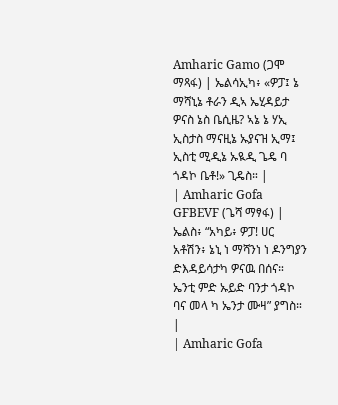Amharic Gamo (ጋሞ ማጻፋ) | ኤልሳኢካ፥ «ዎፓ፤ ኔ ማሻኒኔ ቶራን ዲኣ ኤሂዳይታ ዎናስ ኔስ ቤሲዜ? ኣኔ ኔ ሃኢ ኢስታስ ማናዚኔ ኡያናዝ ኢማ፤ ኢስቲ ሚዲኔ ኡዪዲ ጌዴ ባ ጎዳኮ ቤቶ!» ጊዴስ። |
| Amharic Gofa GFBEVF (ጌሻ ማፃፋ) | ኤልስ፥ “አካይ፥ ዎፓ! ሀር አቶሽን፥ ኔኒ ነ ማሻንነ ነ ዶንግያን ድእዳይሳታካ ዎናዉ በሰና። ኤንቲ ምድ ኡይድ ባንታ ጎዳኮ ባና መላ ካ ኤንታ ሙዛ” ያግስ። |
| Amharic Gofa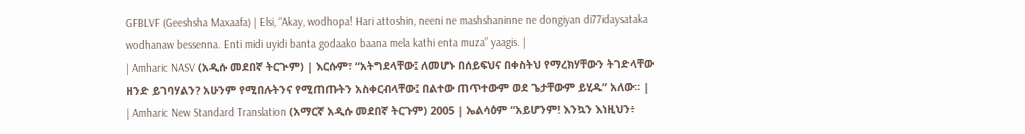GFBLVF (Geeshsha Maxaafa) | Elsi, “Akay, wodhopa! Hari attoshin, neeni ne mashshaninne ne dongiyan di77idaysataka wodhanaw bessenna. Enti midi uyidi banta godaako baana mela kathi enta muza” yaagis. |
| Amharic NASV (አዲሱ መደበኛ ትርጒም) | እርሱም፣ “አትግደላቸው፤ ለመሆኑ በሰይፍህና በቀስትህ የማረክሃቸውን ትገድላቸው ዘንድ ይገባሃልን? አሁንም የሚበሉትንና የሚጠጡትን አስቀርብላቸው፤ በልተው ጠጥተውም ወደ ጌታቸውም ይሂዱ” አለው። |
| Amharic New Standard Translation (አማርኛ አዲሱ መደበኛ ትርጉም) 2005 | ኤልሳዕም “አይሆንም! እንኳን እነዚህን፥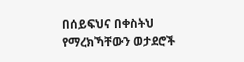በሰይፍህና በቀስትህ የማረክኻቸውን ወታደሮች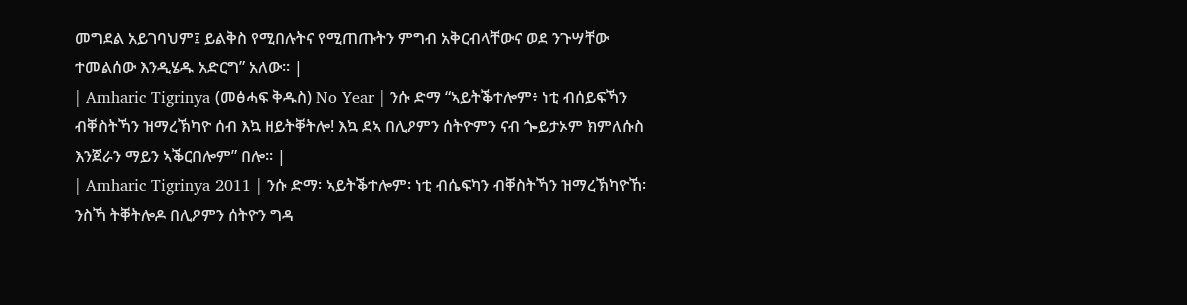መግደል አይገባህም፤ ይልቅስ የሚበሉትና የሚጠጡትን ምግብ አቅርብላቸውና ወደ ንጉሣቸው ተመልሰው እንዲሄዱ አድርግ” አለው። |
| Amharic Tigrinya (መፅሓፍ ቅዱስ) No Year | ንሱ ድማ “ኣይትቕተሎም፥ ነቲ ብሰይፍኻን ብቐስትኻን ዝማረኽካዮ ሰብ እኳ ዘይትቐትሎ! እኳ ደኣ በሊዖምን ሰትዮምን ናብ ጐይታኦም ክምለሱስ እንጀራን ማይን ኣቕርበሎም” በሎ። |
| Amharic Tigrinya 2011 | ንሱ ድማ፡ ኣይትቕተሎም፡ ነቲ ብሴፍካን ብቐስትኻን ዝማረኽካዮኸ፡ ንስኻ ትቐትሎዶ በሊዖምን ሰትዮን ግዳ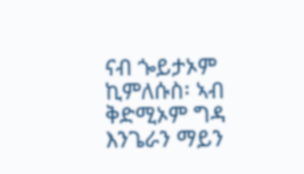ናብ ጐይታኦም ኪምለሱስ፡ ኣብ ቅድሚኦም ግዳ እንጌራን ማይን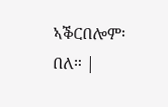ኣቕርበሎም፡ በለ። |